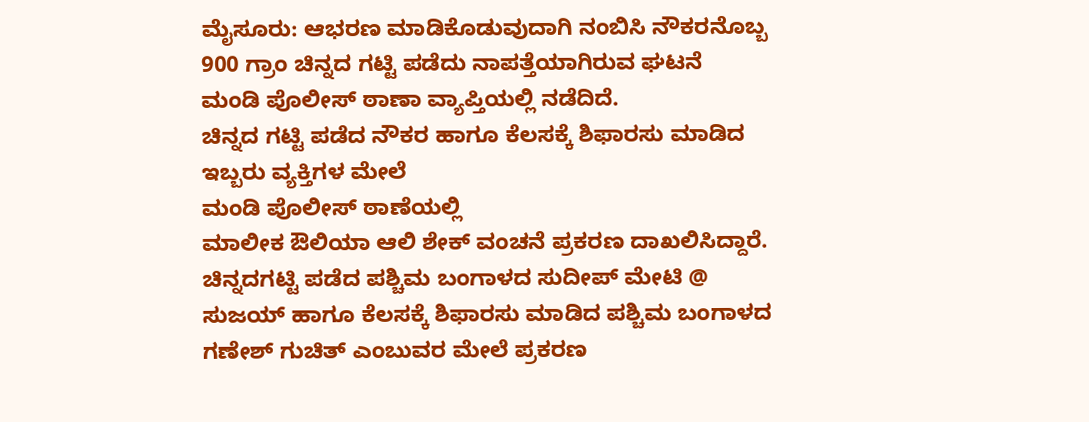ಮೈಸೂರು: ಆಭರಣ ಮಾಡಿಕೊಡುವುದಾಗಿ ನಂಬಿಸಿ ನೌಕರನೊಬ್ಬ 900 ಗ್ರಾಂ ಚಿನ್ನದ ಗಟ್ಟಿ ಪಡೆದು ನಾಪತ್ತೆಯಾಗಿರುವ ಘಟನೆ
ಮಂಡಿ ಪೊಲೀಸ್ ಠಾಣಾ ವ್ಯಾಪ್ತಿಯಲ್ಲಿ ನಡೆದಿದೆ.
ಚಿನ್ನದ ಗಟ್ಟಿ ಪಡೆದ ನೌಕರ ಹಾಗೂ ಕೆಲಸಕ್ಕೆ ಶಿಫಾರಸು ಮಾಡಿದ ಇಬ್ಬರು ವ್ಯಕ್ತಿಗಳ ಮೇಲೆ
ಮಂಡಿ ಪೊಲೀಸ್ ಠಾಣೆಯಲ್ಲಿ
ಮಾಲೀಕ ಔಲಿಯಾ ಆಲಿ ಶೇಕ್ ವಂಚನೆ ಪ್ರಕರಣ ದಾಖಲಿಸಿದ್ದಾರೆ.
ಚಿನ್ನದಗಟ್ಟಿ ಪಡೆದ ಪಶ್ಚಿಮ ಬಂಗಾಳದ ಸುದೀಪ್ ಮೇಟಿ @ ಸುಜಯ್ ಹಾಗೂ ಕೆಲಸಕ್ಕೆ ಶಿಫಾರಸು ಮಾಡಿದ ಪಶ್ಚಿಮ ಬಂಗಾಳದ ಗಣೇಶ್ ಗುಚಿತ್ ಎಂಬುವರ ಮೇಲೆ ಪ್ರಕರಣ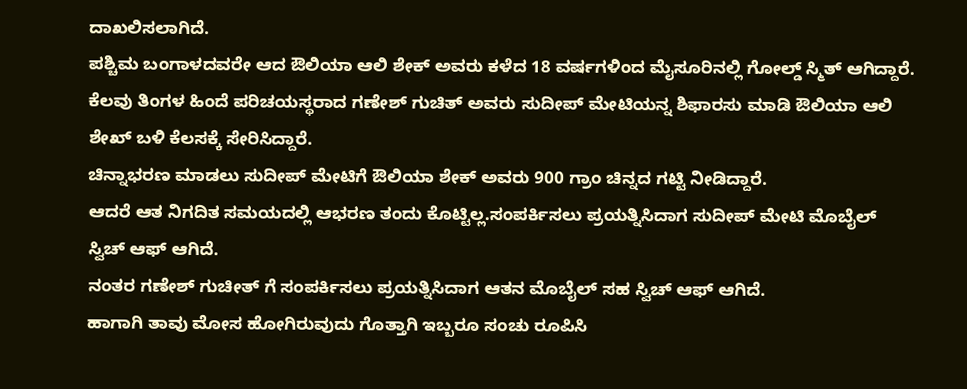ದಾಖಲಿಸಲಾಗಿದೆ.
ಪಶ್ಚಿಮ ಬಂಗಾಳದವರೇ ಆದ ಔಲಿಯಾ ಆಲಿ ಶೇಕ್ ಅವರು ಕಳೆದ 18 ವರ್ಷಗಳಿಂದ ಮೈಸೂರಿನಲ್ಲಿ ಗೋಲ್ಡ್ ಸ್ಮಿತ್ ಆಗಿದ್ದಾರೆ.
ಕೆಲವು ತಿಂಗಳ ಹಿಂದೆ ಪರಿಚಯಸ್ಥರಾದ ಗಣೇಶ್ ಗುಚಿತ್ ಅವರು ಸುದೀಪ್ ಮೇಟಿಯನ್ನ ಶಿಫಾರಸು ಮಾಡಿ ಔಲಿಯಾ ಆಲಿ ಶೇಖ್ ಬಳಿ ಕೆಲಸಕ್ಕೆ ಸೇರಿಸಿದ್ದಾರೆ.
ಚಿನ್ನಾಭರಣ ಮಾಡಲು ಸುದೀಪ್ ಮೇಟಿಗೆ ಔಲಿಯಾ ಶೇಕ್ ಅವರು 900 ಗ್ರಾಂ ಚಿನ್ನದ ಗಟ್ಟಿ ನೀಡಿದ್ದಾರೆ.
ಆದರೆ ಆತ ನಿಗದಿತ ಸಮಯದಲ್ಲಿ ಆಭರಣ ತಂದು ಕೊಟ್ಟಿಲ್ಲ.ಸಂಪರ್ಕಿಸಲು ಪ್ರಯತ್ನಿಸಿದಾಗ ಸುದೀಪ್ ಮೇಟಿ ಮೊಬೈಲ್ ಸ್ವಿಚ್ ಆಫ್ ಆಗಿದೆ.
ನಂತರ ಗಣೇಶ್ ಗುಚೀತ್ ಗೆ ಸಂಪರ್ಕಿಸಲು ಪ್ರಯತ್ನಿಸಿದಾಗ ಆತನ ಮೊಬೈಲ್ ಸಹ ಸ್ವಿಚ್ ಆಫ್ ಆಗಿದೆ.
ಹಾಗಾಗಿ ತಾವು ಮೋಸ ಹೋಗಿರುವುದು ಗೊತ್ತಾಗಿ ಇಬ್ಬರೂ ಸಂಚು ರೂಪಿಸಿ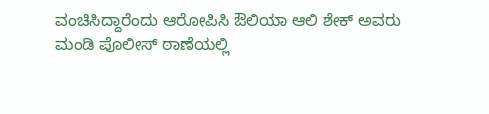ವಂಚಿಸಿದ್ದಾರೆಂದು ಆರೋಪಿಸಿ ಔಲಿಯಾ ಆಲಿ ಶೇಕ್ ಅವರು ಮಂಡಿ ಪೊಲೀಸ್ ಠಾಣೆಯಲ್ಲಿ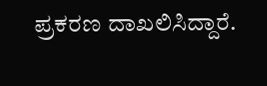ಪ್ರಕರಣ ದಾಖಲಿಸಿದ್ದಾರೆ.